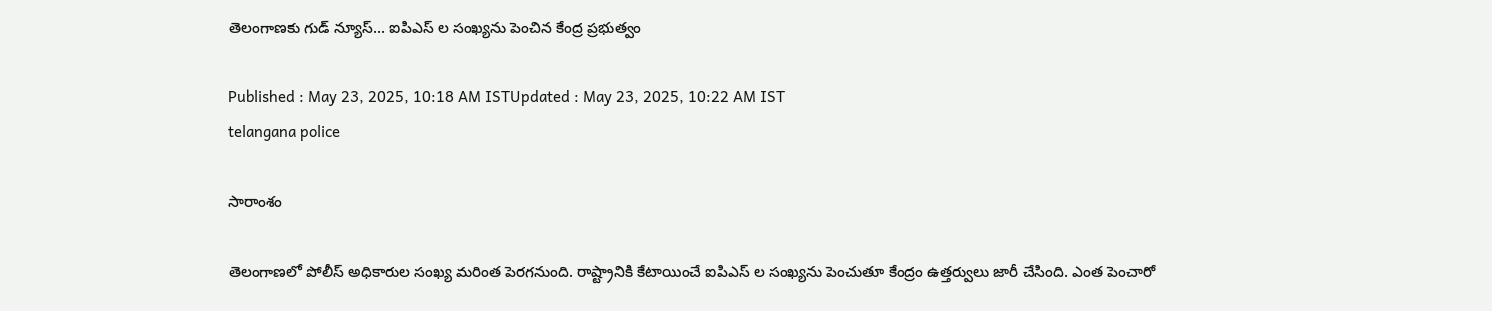తెలంగాణకు గుడ్ న్యూస్... ఐపిఎస్ ల సంఖ్యను పెంచిన కేంద్ర ప్రభుత్వం

Published : May 23, 2025, 10:18 AM ISTUpdated : May 23, 2025, 10:22 AM IST
telangana police

సారాంశం

తెలంగాణలో పోలీస్ అధికారుల సంఖ్య మరింత పెరగనుంది. రాష్ట్రానికి కేటాయించే ఐపిఎస్ ల సంఖ్యను పెంచుతూ కేంద్రం ఉత్తర్వులు జారీ చేసింది. ఎంత పెంచారో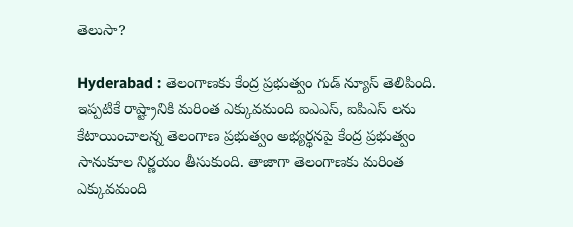తెలుసా?

Hyderabad : తెలంగాణకు కేంద్ర ప్రభుత్వం గుడ్ న్యూస్ తెలిపింది. ఇప్పటికే రాష్ట్రానికి మరింత ఎక్కువమంది ఐఎఎస్, ఐపిఎస్ లను కేటాయించాలన్న తెలంగాణ ప్రభుత్వం అభ్యర్థనపై కేంద్ర ప్రభుత్వం సానుకూల నిర్ణయం తీసుకుంది. తాజాగా తెలంగాణకు మరింత ఎక్కువమంది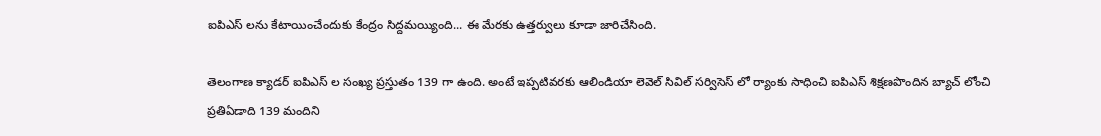ఐపిఎస్ లను కేటాయించేందుకు కేంద్రం సిద్దమయ్యింది... ఈ మేరకు ఉత్తర్వులు కూడా జారిచేసింది.

తెలంగాణ క్యాడర్ ఐపిఎస్ ల సంఖ్య ప్రస్తుతం 139 గా ఉంది. అంటే ఇప్పటివరకు ఆలిండియా లెవెల్ సివిల్ సర్విసెస్ లో ర్యాంకు సాధించి ఐపిఎస్ శిక్షణపొందిన బ్యాచ్ లోంచి ప్రతిఏడాది 139 మందిని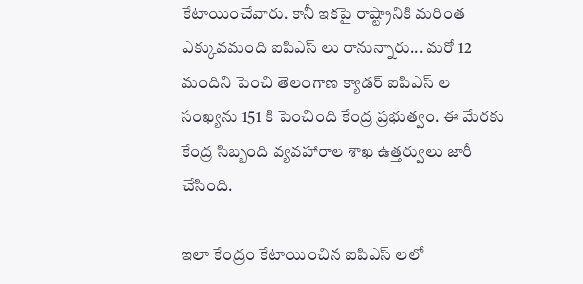కేటాయించేవారు. కానీ ఇకపై రాష్ట్రానికి మరింత ఎక్కువమంది ఐపిఎస్ లు రానున్నారు... మరో 12 మందిని పెంచి తెలంగాణ క్యాడర్ ఐపిఎస్ ల సంఖ్యను 151 కి పెంచింది కేంద్ర ప్రభుత్వం. ఈ మేరకు కేంద్ర సిబ్బంది వ్యవహారాల శాఖ ఉత్తర్వులు జారీ చేసింది.

ఇలా కేంద్రం కేటాయించిన ఐపిఎస్ లలో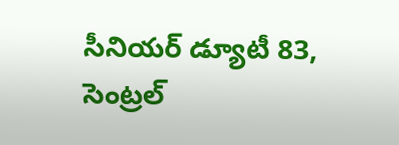సీనియర్ డ్యూటీ 83, సెంట్రల్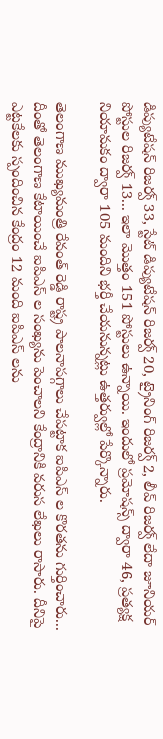డిప్యుటేషన్ రిజర్వ్ 33, స్టేట్ డిప్యుటేషన్ రిజర్వ్ 20, ట్రైనింగ్ రిజర్వ్ 2, లీవ్ రిజర్వ్ లేదా జూనియర్ పోస్టుల రిజర్వ్ 13... ఇలా మొత్తం 151 పోస్టులు ఉన్నాయి. ఇందులో ప్రమోషన్స్ ద్వారా 46, ప్రత్యక్ష నియామకం ద్వారా 105 మందిని భర్తీ చేయనున్నట్లు ఉత్తర్వుల్లో పేర్కొన్నారు.

తెలంగాణ ముఖ్యమంత్రి రేవంత్ రెడ్డి రాష్ట్ర పాలనాపగ్గాలు చేపట్టాక ఐపిఎస్ ల కొరతను గుర్తించారు... దీంతో తెలంగాణ కేటాయించే ఐపిఎస్ ల సంఖ్యను పెంచాలని కేంద్రానికి వరుస లేఖలు రాసారు. దీనిపై ఎట్టకేలకు స్పందించిన కేంద్రం 12 మంది ఐపిఎస్ లను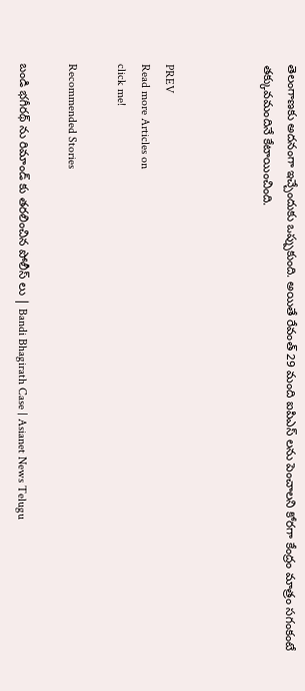తెలంగాణకు అదనంగా ఇచ్చేందుకు ఒప్పుకుంది. అయితే రేవంత్ 29 మంది ఐపిఎస్ లను పెంచాలని కోరగా కేంద్రం మాత్రం సగంకంటే తక్కువమందినే కేటాయించింది.



PREV
Read more Articles on
click me!

Recommended Stories

బండి భగీరథ్ ను రిమాండ్ కు తరలించిన పోలీస్ లు | Bandi Bhagirath Case | Asianet News Telugu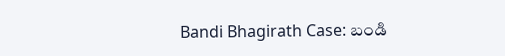Bandi Bhagirath Case: బండి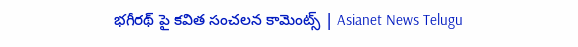భగీరథ్ పై కవిత సంచలన కామెంట్స్ | Asianet News Telugu